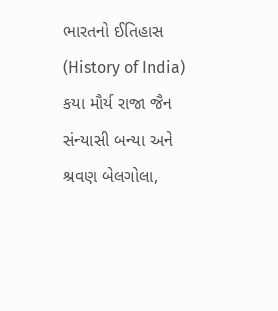ભારતનો ઈતિહાસ (History of India) કયા મૌર્ય રાજા જૈન સંન્યાસી બન્યા અને શ્રવણ બેલગોલા,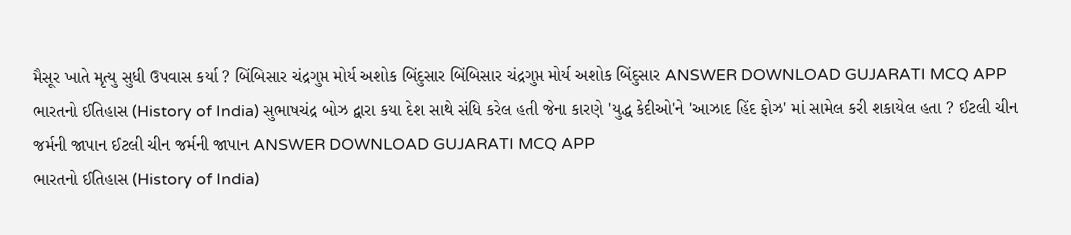મૈસૂર ખાતે મૃત્યુ સુધી ઉપવાસ કર્યા ? બિંબિસાર ચંદ્રગુપ્ત મોર્ય અશોક બિંદુસાર બિંબિસાર ચંદ્રગુપ્ત મોર્ય અશોક બિંદુસાર ANSWER DOWNLOAD GUJARATI MCQ APP
ભારતનો ઈતિહાસ (History of India) સુભાષચંદ્ર બોઝ દ્વારા કયા દેશ સાથે સંધિ કરેલ હતી જેના કારણે 'યુદ્ધ કેદીઓ'ને 'આઝાદ હિંદ ફોઝ' માં સામેલ કરી શકાયેલ હતા ? ઈટલી ચીન જર્મની જાપાન ઈટલી ચીન જર્મની જાપાન ANSWER DOWNLOAD GUJARATI MCQ APP
ભારતનો ઈતિહાસ (History of India)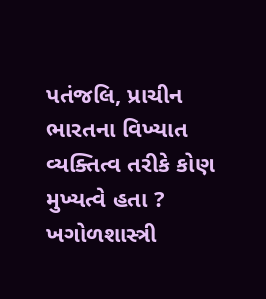પતંજલિ, પ્રાચીન ભારતના વિખ્યાત વ્યક્તિત્વ તરીકે કોણ મુખ્યત્વે હતા ? ખગોળશાસ્ત્રી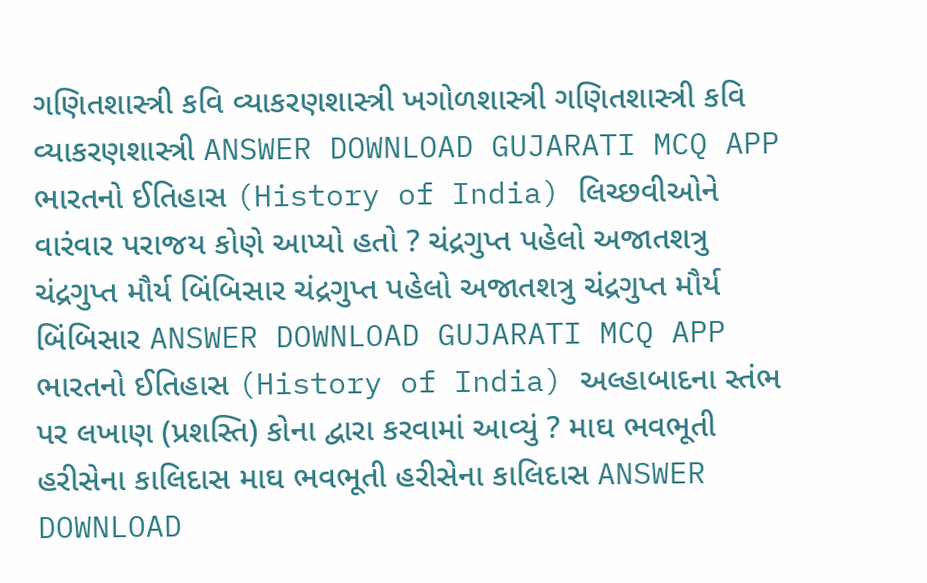ગણિતશાસ્ત્રી કવિ વ્યાકરણશાસ્ત્રી ખગોળશાસ્ત્રી ગણિતશાસ્ત્રી કવિ વ્યાકરણશાસ્ત્રી ANSWER DOWNLOAD GUJARATI MCQ APP
ભારતનો ઈતિહાસ (History of India) લિચ્છવીઓને વારંવાર પરાજય કોણે આપ્યો હતો ? ચંદ્રગુપ્ત પહેલો અજાતશત્રુ ચંદ્રગુપ્ત મૌર્ય બિંબિસાર ચંદ્રગુપ્ત પહેલો અજાતશત્રુ ચંદ્રગુપ્ત મૌર્ય બિંબિસાર ANSWER DOWNLOAD GUJARATI MCQ APP
ભારતનો ઈતિહાસ (History of India) અલ્હાબાદના સ્તંભ પર લખાણ (પ્રશસ્તિ) કોના દ્વારા કરવામાં આવ્યું ? માઘ ભવભૂતી હરીસેના કાલિદાસ માઘ ભવભૂતી હરીસેના કાલિદાસ ANSWER DOWNLOAD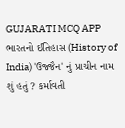GUJARATI MCQ APP
ભારતનો ઈતિહાસ (History of India) 'ઉજ્જૈન' નું પ્રાચીન નામ શું હતું ? કર્માવતી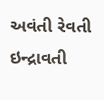અવંતી રેવતી ઇન્દ્રાવતી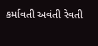કર્માવતી અવંતી રેવતી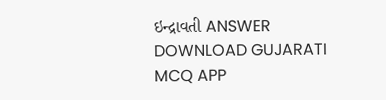ઇન્દ્રાવતી ANSWER DOWNLOAD GUJARATI MCQ APP